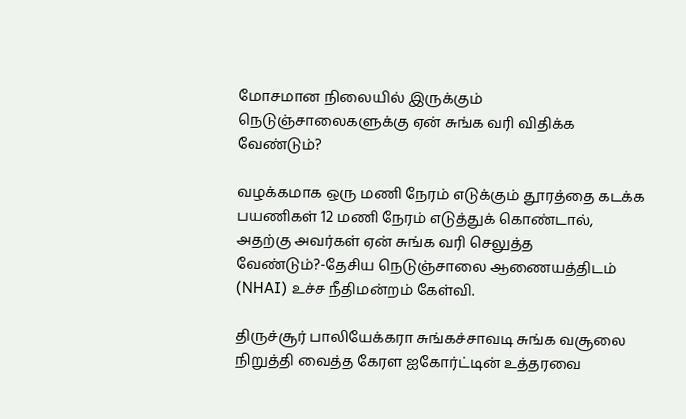மோசமான நிலையில் இருக்கும் நெடுஞ்சாலைகளுக்கு ஏன் சுங்க வரி விதிக்க வேண்டும்?

வழக்கமாக ஒரு மணி நேரம் எடுக்கும் தூரத்தை கடக்க பயணிகள் 12 மணி நேரம் எடுத்துக் கொண்டால், அதற்கு அவர்கள் ஏன் சுங்க வரி செலுத்த வேண்டும்?-தேசிய நெடுஞ்சாலை ஆணையத்திடம் (NHAI) உச்ச நீதிமன்றம் கேள்வி.

திருச்சூர் பாலியேக்கரா சுங்கச்சாவடி சுங்க வசூலை நிறுத்தி வைத்த கேரள ஐகோர்ட்டின் உத்தரவை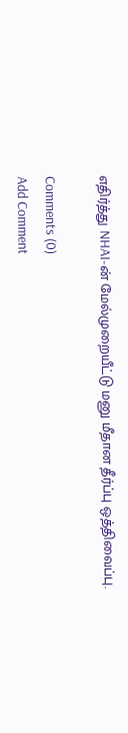எதிர்த்து NHAI-ன் மேல்முறையீட்டு மனு மீதான தீர்ப்பு ஒத்திவைப்பு.

Comments (0)
Add Comment